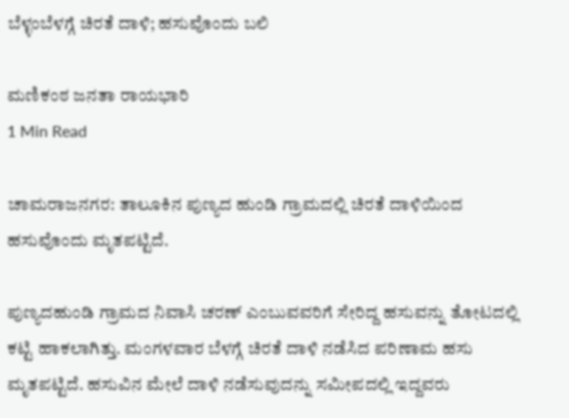ಬೆಳ್ಳಂಬೆಳಗ್ಗೆ ಚಿರತೆ ದಾಳಿ; ಹಸುವೊಂದು ಬಲಿ

ಮಣಿಕಂಠ ಜನತಾ ರಾಯಭಾರಿ
1 Min Read

ಚಾಮರಾಜನಗರ: ತಾಲೂಕಿನ ಪುಣ್ಯದ ಹುಂಡಿ ಗ್ರಾಮದಲ್ಲಿ ಚಿರತೆ ದಾಳಿಯಿಂದ ಹಸುವೊಂದು ಮೃತಪಟ್ಟಿದೆ.

ಪುಣ್ಯದಹುಂಡಿ ಗ್ರಾಮದ ನಿವಾಸಿ ಚರಣ್ ಎಂಬುವವರಿಗೆ ಸೇರಿದ್ದ ಹಸುವನ್ನು ತೋಟದಲ್ಲಿ ಕಟ್ಟಿ ಹಾಕಲಾಗಿತ್ತು. ಮಂಗಳವಾರ ಬೆಳಗ್ಗೆ ಚಿರತೆ ದಾಳಿ ನಡೆಸಿದ ಪರಿಣಾಮ ಹಸು ಮೃತಪಟ್ಟಿದೆ. ಹಸುವಿನ ಮೇಲೆ ದಾಳಿ ನಡೆಸುವುದನ್ನು ಸಮೀಪದಲ್ಲಿ ಇದ್ದವರು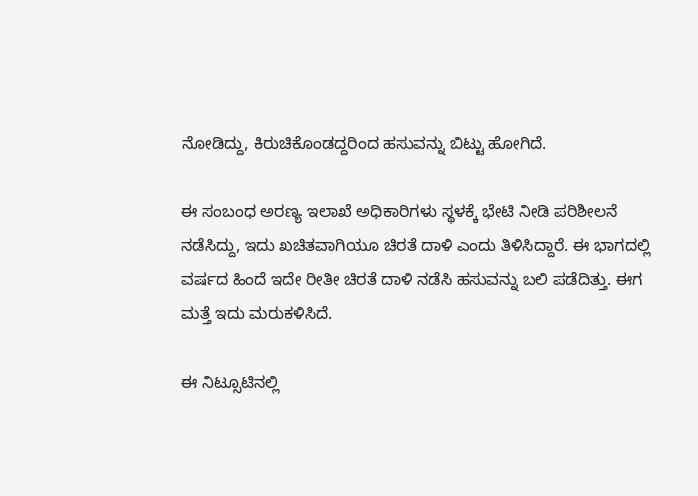ನೋಡಿದ್ದು, ಕಿರುಚಿಕೊಂಡದ್ದರಿಂದ ಹಸುವನ್ನು ಬಿಟ್ಟು ಹೋಗಿದೆ.

ಈ ಸಂಬಂಧ ಅರಣ್ಯ ಇಲಾಖೆ ಅಧಿಕಾರಿಗಳು ಸ್ಥಳಕ್ಕೆ ಭೇಟಿ ನೀಡಿ ಪರಿಶೀಲನೆ ನಡೆಸಿದ್ದು, ಇದು ಖಚಿತವಾಗಿಯೂ ಚಿರತೆ ದಾಳಿ ಎಂದು ತಿಳಿಸಿದ್ದಾರೆ. ಈ ಭಾಗದಲ್ಲಿ ವರ್ಷದ ಹಿಂದೆ ಇದೇ ರೀತೀ ಚಿರತೆ ದಾಳಿ ನಡೆಸಿ ಹಸುವನ್ನು ಬಲಿ ಪಡೆದಿತ್ತು. ಈಗ ಮತ್ತೆ ಇದು ಮರುಕಳಿಸಿದೆ.

ಈ ನಿಟ್ಸೂಟಿನಲ್ಲಿ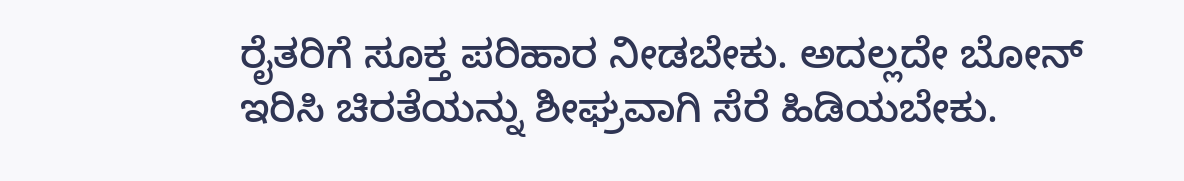ರೈತರಿಗೆ ಸೂಕ್ತ ಪರಿಹಾರ ನೀಡಬೇಕು. ಅದಲ್ಲದೇ ಬೋನ್ ಇರಿಸಿ ಚಿರತೆಯನ್ನು ಶೀಘ್ರವಾಗಿ ಸೆರೆ ಹಿಡಿಯಬೇಕು.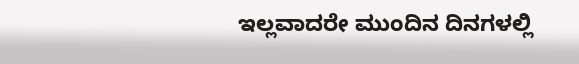ಇಲ್ಲವಾದರೇ ಮುಂದಿನ ದಿನಗಳಲ್ಲಿ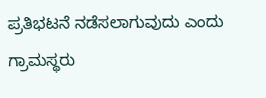ಪ್ರತಿಭಟನೆ ನಡೆಸಲಾಗುವುದು ಎಂದು ಗ್ರಾಮಸ್ಥರು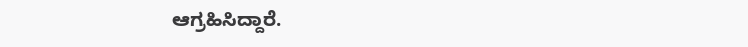ಆಗ್ರಹಿಸಿದ್ದಾರೆ.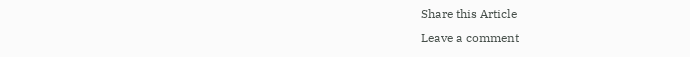Share this Article
Leave a comment